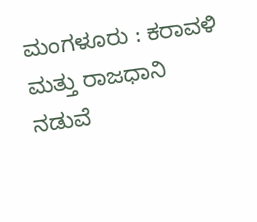ಮಂಗಳೂರು : ಕರಾವಳಿ ಮತ್ತು ರಾಜಧಾನಿ ನಡುವೆ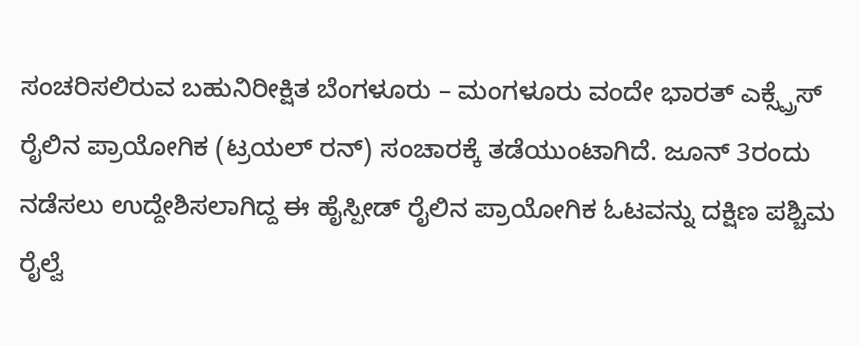ಸಂಚರಿಸಲಿರುವ ಬಹುನಿರೀಕ್ಷಿತ ಬೆಂಗಳೂರು – ಮಂಗಳೂರು ವಂದೇ ಭಾರತ್ ಎಕ್ಸ್ಪ್ರೆಸ್ ರೈಲಿನ ಪ್ರಾಯೋಗಿಕ (ಟ್ರಯಲ್ ರನ್) ಸಂಚಾರಕ್ಕೆ ತಡೆಯುಂಟಾಗಿದೆ. ಜೂನ್ 3ರಂದು ನಡೆಸಲು ಉದ್ದೇಶಿಸಲಾಗಿದ್ದ ಈ ಹೈಸ್ಪೀಡ್ ರೈಲಿನ ಪ್ರಾಯೋಗಿಕ ಓಟವನ್ನು ದಕ್ಷಿಣ ಪಶ್ಚಿಮ ರೈಲ್ವೆ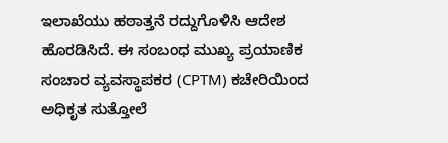ಇಲಾಖೆಯು ಹಠಾತ್ತನೆ ರದ್ದುಗೊಳಿಸಿ ಆದೇಶ ಹೊರಡಿಸಿದೆ. ಈ ಸಂಬಂಧ ಮುಖ್ಯ ಪ್ರಯಾಣಿಕ ಸಂಚಾರ ವ್ಯವಸ್ಥಾಪಕರ (CPTM) ಕಚೇರಿಯಿಂದ ಅಧಿಕೃತ ಸುತ್ತೋಲೆ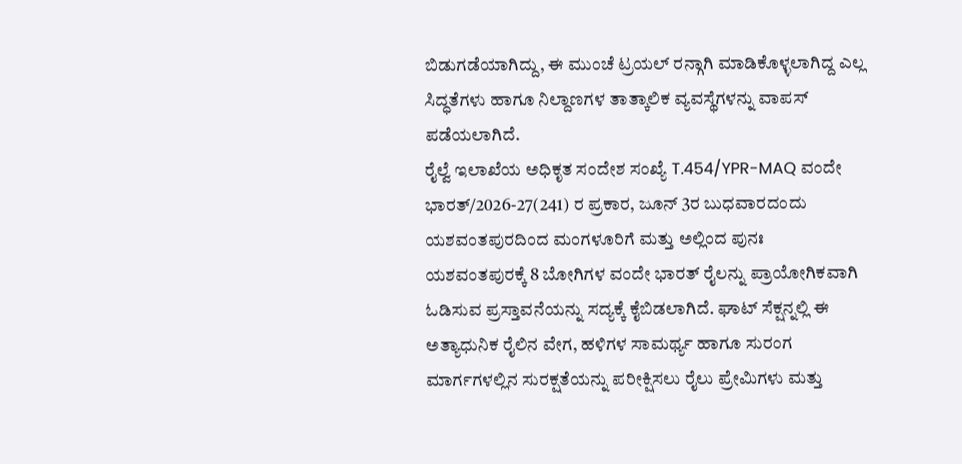ಬಿಡುಗಡೆಯಾಗಿದ್ದು, ಈ ಮುಂಚೆ ಟ್ರಯಲ್ ರನ್ಗಾಗಿ ಮಾಡಿಕೊಳ್ಳಲಾಗಿದ್ದ ಎಲ್ಲ ಸಿದ್ಧತೆಗಳು ಹಾಗೂ ನಿಲ್ದಾಣಗಳ ತಾತ್ಕಾಲಿಕ ವ್ಯವಸ್ಥೆಗಳನ್ನು ವಾಪಸ್ ಪಡೆಯಲಾಗಿದೆ.
ರೈಲ್ವೆ ಇಲಾಖೆಯ ಅಧಿಕೃತ ಸಂದೇಶ ಸಂಖ್ಯೆ T.454/YPR-MAQ ವಂದೇ ಭಾರತ್/2026-27(241) ರ ಪ್ರಕಾರ, ಜೂನ್ 3ರ ಬುಧವಾರದಂದು ಯಶವಂತಪುರದಿಂದ ಮಂಗಳೂರಿಗೆ ಮತ್ತು ಅಲ್ಲಿಂದ ಪುನಃ ಯಶವಂತಪುರಕ್ಕೆ 8 ಬೋಗಿಗಳ ವಂದೇ ಭಾರತ್ ರೈಲನ್ನು ಪ್ರಾಯೋಗಿಕವಾಗಿ ಓಡಿಸುವ ಪ್ರಸ್ತಾವನೆಯನ್ನು ಸದ್ಯಕ್ಕೆ ಕೈಬಿಡಲಾಗಿದೆ. ಘಾಟ್ ಸೆಕ್ಷನ್ನಲ್ಲಿ ಈ ಅತ್ಯಾಧುನಿಕ ರೈಲಿನ ವೇಗ, ಹಳಿಗಳ ಸಾಮರ್ಥ್ಯ ಹಾಗೂ ಸುರಂಗ ಮಾರ್ಗಗಳಲ್ಲಿನ ಸುರಕ್ಷತೆಯನ್ನು ಪರೀಕ್ಷಿಸಲು ರೈಲು ಪ್ರೇಮಿಗಳು ಮತ್ತು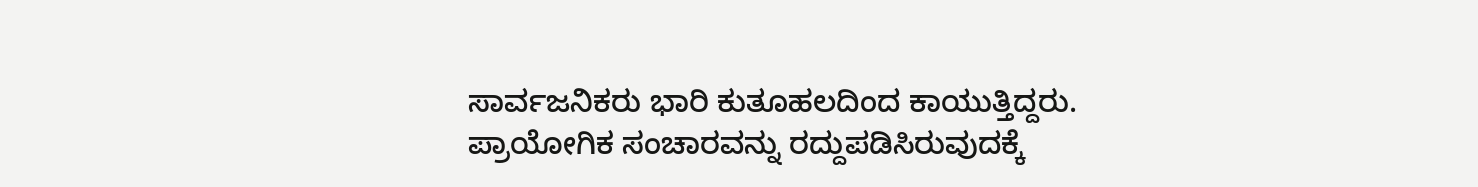ಸಾರ್ವಜನಿಕರು ಭಾರಿ ಕುತೂಹಲದಿಂದ ಕಾಯುತ್ತಿದ್ದರು.
ಪ್ರಾಯೋಗಿಕ ಸಂಚಾರವನ್ನು ರದ್ದುಪಡಿಸಿರುವುದಕ್ಕೆ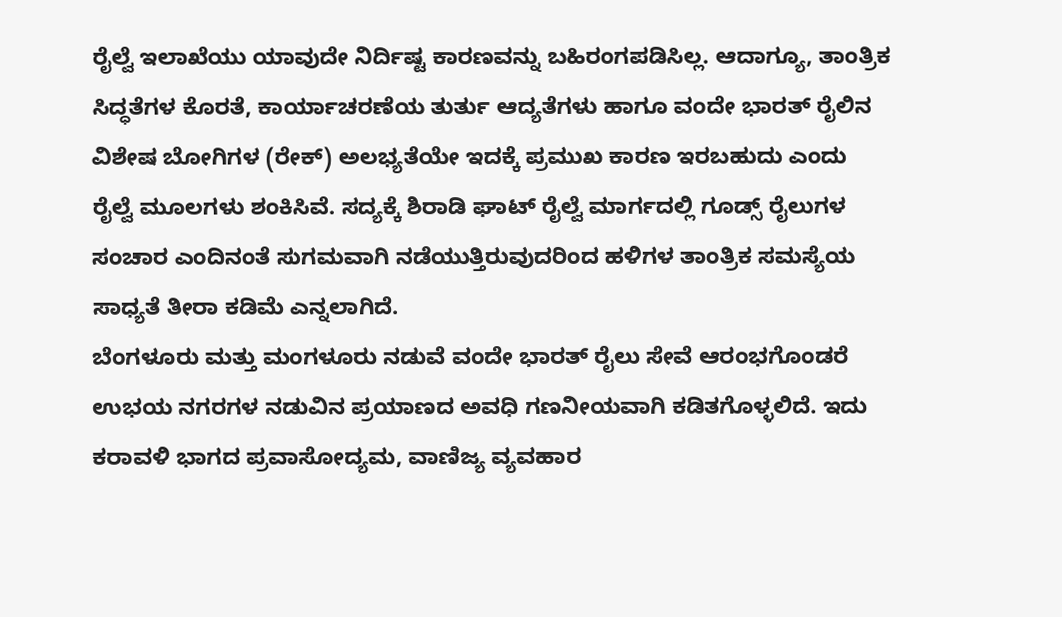ರೈಲ್ವೆ ಇಲಾಖೆಯು ಯಾವುದೇ ನಿರ್ದಿಷ್ಟ ಕಾರಣವನ್ನು ಬಹಿರಂಗಪಡಿಸಿಲ್ಲ. ಆದಾಗ್ಯೂ, ತಾಂತ್ರಿಕ ಸಿದ್ಧತೆಗಳ ಕೊರತೆ, ಕಾರ್ಯಾಚರಣೆಯ ತುರ್ತು ಆದ್ಯತೆಗಳು ಹಾಗೂ ವಂದೇ ಭಾರತ್ ರೈಲಿನ ವಿಶೇಷ ಬೋಗಿಗಳ (ರೇಕ್) ಅಲಭ್ಯತೆಯೇ ಇದಕ್ಕೆ ಪ್ರಮುಖ ಕಾರಣ ಇರಬಹುದು ಎಂದು ರೈಲ್ವೆ ಮೂಲಗಳು ಶಂಕಿಸಿವೆ. ಸದ್ಯಕ್ಕೆ ಶಿರಾಡಿ ಘಾಟ್ ರೈಲ್ವೆ ಮಾರ್ಗದಲ್ಲಿ ಗೂಡ್ಸ್ ರೈಲುಗಳ ಸಂಚಾರ ಎಂದಿನಂತೆ ಸುಗಮವಾಗಿ ನಡೆಯುತ್ತಿರುವುದರಿಂದ ಹಳಿಗಳ ತಾಂತ್ರಿಕ ಸಮಸ್ಯೆಯ ಸಾಧ್ಯತೆ ತೀರಾ ಕಡಿಮೆ ಎನ್ನಲಾಗಿದೆ.
ಬೆಂಗಳೂರು ಮತ್ತು ಮಂಗಳೂರು ನಡುವೆ ವಂದೇ ಭಾರತ್ ರೈಲು ಸೇವೆ ಆರಂಭಗೊಂಡರೆ ಉಭಯ ನಗರಗಳ ನಡುವಿನ ಪ್ರಯಾಣದ ಅವಧಿ ಗಣನೀಯವಾಗಿ ಕಡಿತಗೊಳ್ಳಲಿದೆ. ಇದು ಕರಾವಳಿ ಭಾಗದ ಪ್ರವಾಸೋದ್ಯಮ, ವಾಣಿಜ್ಯ ವ್ಯವಹಾರ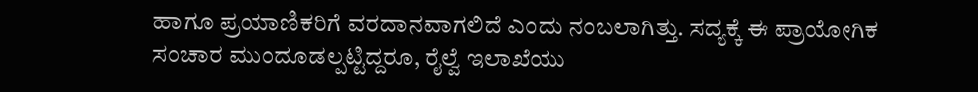ಹಾಗೂ ಪ್ರಯಾಣಿಕರಿಗೆ ವರದಾನವಾಗಲಿದೆ ಎಂದು ನಂಬಲಾಗಿತ್ತು. ಸದ್ಯಕ್ಕೆ ಈ ಪ್ರಾಯೋಗಿಕ ಸಂಚಾರ ಮುಂದೂಡಲ್ಪಟ್ಟಿದ್ದರೂ, ರೈಲ್ವೆ ಇಲಾಖೆಯು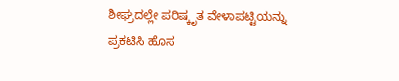ಶೀಘ್ರದಲ್ಲೇ ಪರಿಷ್ಕೃತ ವೇಳಾಪಟ್ಟಿಯನ್ನು ಪ್ರಕಟಿಸಿ ಹೊಸ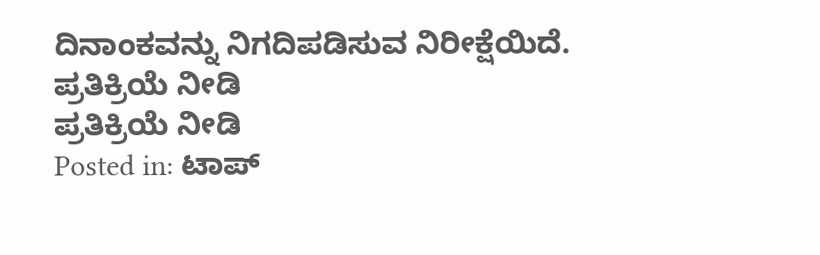ದಿನಾಂಕವನ್ನು ನಿಗದಿಪಡಿಸುವ ನಿರೀಕ್ಷೆಯಿದೆ.
ಪ್ರತಿಕ್ರಿಯೆ ನೀಡಿ
ಪ್ರತಿಕ್ರಿಯೆ ನೀಡಿ
Posted in: ಟಾಪ್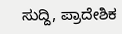ಸುದ್ದಿ, ಪ್ರಾದೇಶಿಕ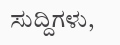ಸುದ್ದಿಗಳು,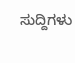ಸುದ್ದಿಗಳು